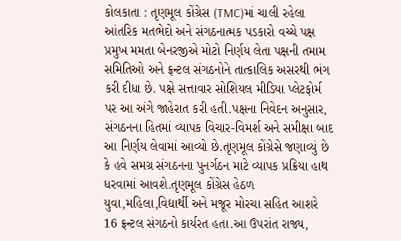કોલકાતા : તૃણમૂલ કોંગ્રેસ (TMC)માં ચાલી રહેલા આંતરિક મતભેદો અને સંગઠનાત્મક પડકારો વચ્ચે પક્ષ પ્રમુખ મમતા બેનરજીએ મોટો નિર્ણય લેતા પક્ષની તમામ સમિતિઓ અને ફ્રન્ટલ સંગઠનોને તાત્કાલિક અસરથી ભંગ કરી દીધા છે. પક્ષે સત્તાવાર સોશિયલ મીડિયા પ્લેટફોર્મ પર આ અંગે જાહેરાત કરી હતી.પક્ષના નિવેદન અનુસાર, સંગઠનના હિતમાં વ્યાપક વિચાર-વિમર્શ અને સમીક્ષા બાદ આ નિર્ણય લેવામાં આવ્યો છે.તૃણમૂલ કોંગ્રેસે જણાવ્યું છે કે હવે સમગ્ર સંગઠનના પુનર્ગઠન માટે વ્યાપક પ્રક્રિયા હાથ ધરવામાં આવશે.તૃણમૂલ કોંગ્રેસ હેઠળ યુવા,મહિલા,વિદ્યાર્થી અને મજૂર મોરચા સહિત આશરે 16 ફ્રન્ટલ સંગઠનો કાર્યરત હતા.આ ઉપરાંત રાજ્ય,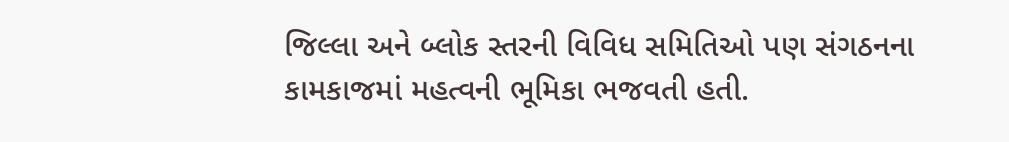જિલ્લા અને બ્લોક સ્તરની વિવિધ સમિતિઓ પણ સંગઠનના કામકાજમાં મહત્વની ભૂમિકા ભજવતી હતી.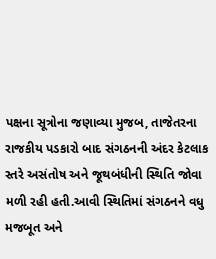પક્ષના સૂત્રોના જણાવ્યા મુજબ, તાજેતરના રાજકીય પડકારો બાદ સંગઠનની અંદર કેટલાક સ્તરે અસંતોષ અને જૂથબંધીની સ્થિતિ જોવા મળી રહી હતી.આવી સ્થિતિમાં સંગઠનને વધુ મજબૂત અને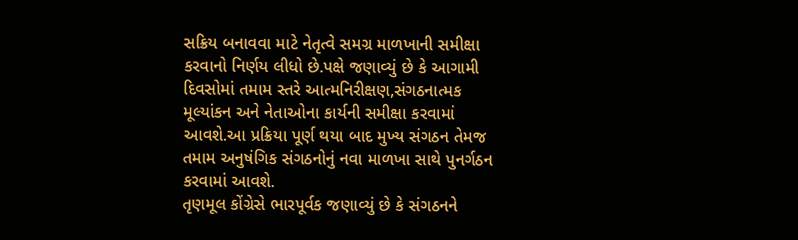સક્રિય બનાવવા માટે નેતૃત્વે સમગ્ર માળખાની સમીક્ષા કરવાનો નિર્ણય લીધો છે.પક્ષે જણાવ્યું છે કે આગામી દિવસોમાં તમામ સ્તરે આત્મનિરીક્ષણ,સંગઠનાત્મક મૂલ્યાંકન અને નેતાઓના કાર્યની સમીક્ષા કરવામાં આવશે.આ પ્રક્રિયા પૂર્ણ થયા બાદ મુખ્ય સંગઠન તેમજ તમામ અનુષંગિક સંગઠનોનું નવા માળખા સાથે પુનર્ગઠન કરવામાં આવશે.
તૃણમૂલ કોંગ્રેસે ભારપૂર્વક જણાવ્યું છે કે સંગઠનને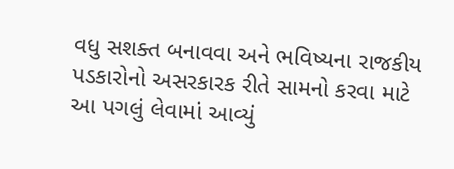વધુ સશક્ત બનાવવા અને ભવિષ્યના રાજકીય પડકારોનો અસરકારક રીતે સામનો કરવા માટે આ પગલું લેવામાં આવ્યું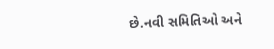છે.નવી સમિતિઓ અને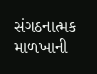સંગઠનાત્મક માળખાની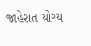જાહેરાત યોગ્ય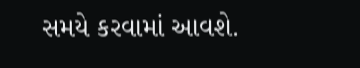સમયે કરવામાં આવશે.